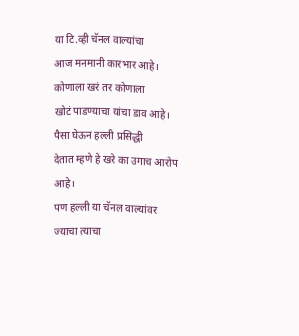या टि.व्ही चॅनल वाल्यांचा
आज मनमानी कारभार आहे।
कोणाला खरं तर कोणाला
खोटं पाडण्याचा यांचा डाव आहे।
पैसा घेऊन हल्ली प्रसिद्धी
देतात म्हणे हे खरे का उगाच आरोप आहे।
पण हल्ली या चॅनल वाल्यांवर
ज्याचा त्याचा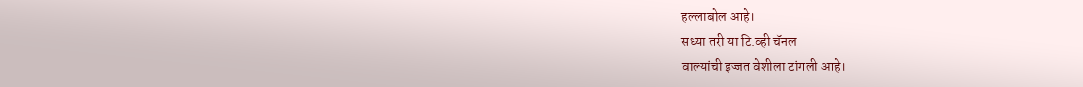हल्लाबोल आहे।
सध्या तरी या टि.व्ही चॅनल
वाल्यांची इज्जत वेशीला टांगली आहे।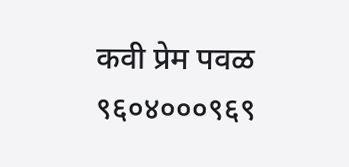कवी प्रेम पवळ
९६०४०००९६९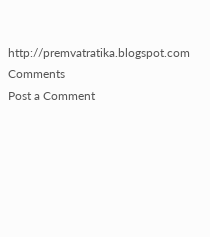http://premvatratika.blogspot.com
Comments
Post a Comment